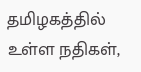தமிழகத்தில் உள்ள நதிகள்,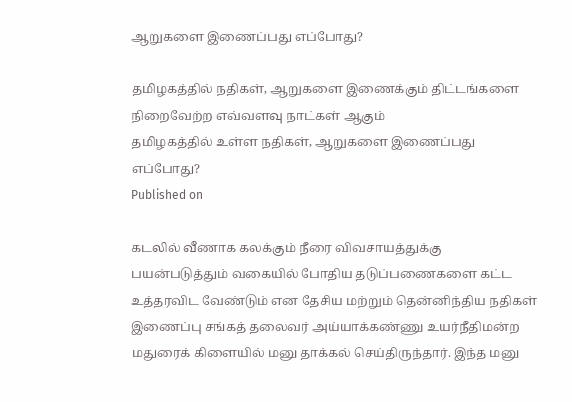ஆறுகளை இணைப்பது எப்போது?

தமிழகத்தில் நதிகள், ஆறுகளை இணைக்கும் திட்டங்களை நிறைவேற்ற எவ்வளவு நாட்கள் ஆகும்
தமிழகத்தில் உள்ள நதிகள், ஆறுகளை இணைப்பது எப்போது?
Published on

கடலில் வீணாக கலக்கும் நீரை விவசாயத்துக்கு பயன்படுத்தும் வகையில் போதிய தடுப்பணைகளை கட்ட உத்தரவிட வேண்டும் என தேசிய மற்றும் தென்னிந்திய நதிகள் இணைப்பு சங்கத் தலைவர் அய்யாக்கண்ணு உயர்நீதிமன்ற மதுரைக் கிளையில் மனு தாக்கல் செய்திருந்தார். இந்த மனு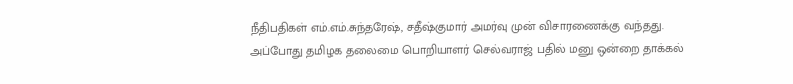நீதிபதிகள் எம்.எம்.சுந்தரேஷ், சதீஷ்குமார் அமர்வு முன் விசாரணைக்கு வந்தது. அப்போது தமிழக தலைமை பொறியாளர் செல்வராஜ் பதில் மனு ஒன்றை தாக்கல்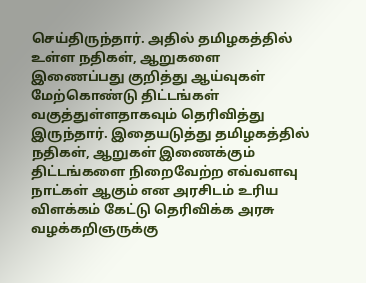செய்திருந்தார். அதில் தமிழகத்தில் உள்ள நதிகள், ஆறுகளை இணைப்பது குறித்து ஆய்வுகள் மேற்கொண்டு திட்டங்கள் வகுத்துள்ளதாகவும் தெரிவித்து இருந்தார். இதையடுத்து தமிழகத்தில் நதிகள், ஆறுகள் இணைக்கும் திட்டங்களை நிறைவேற்ற எவ்வளவு நாட்கள் ஆகும் என அரசிடம் உரிய விளக்கம் கேட்டு தெரிவிக்க அரசு வழக்கறிஞருக்கு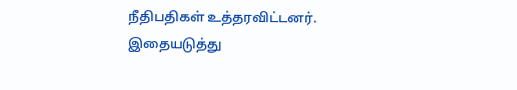நீதிபதிகள் உத்தரவிட்டனர். இதையடுத்து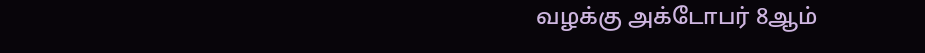வழக்கு அக்டோபர் 8ஆம்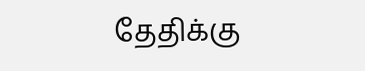தேதிக்கு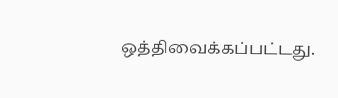ஒத்திவைக்கப்பட்டது.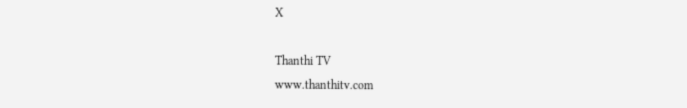X

Thanthi TV
www.thanthitv.com